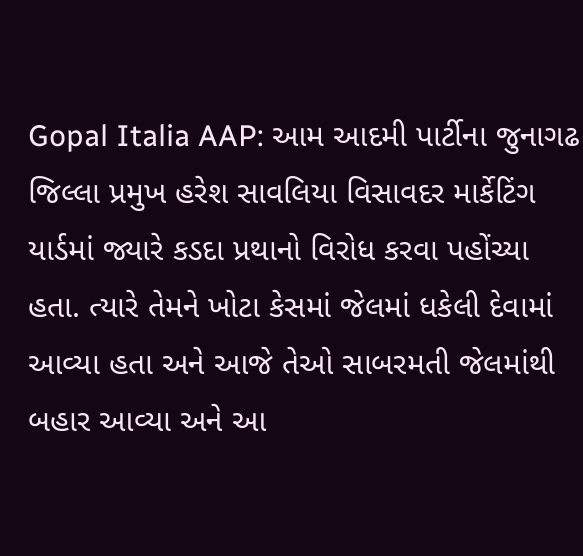Gopal Italia AAP: આમ આદમી પાર્ટીના જુનાગઢ જિલ્લા પ્રમુખ હરેશ સાવલિયા વિસાવદર માર્કેટિંગ યાર્ડમાં જ્યારે કડદા પ્રથાનો વિરોધ કરવા પહોંચ્યા હતા. ત્યારે તેમને ખોટા કેસમાં જેલમાં ધકેલી દેવામાં આવ્યા હતા અને આજે તેઓ સાબરમતી જેલમાંથી બહાર આવ્યા અને આ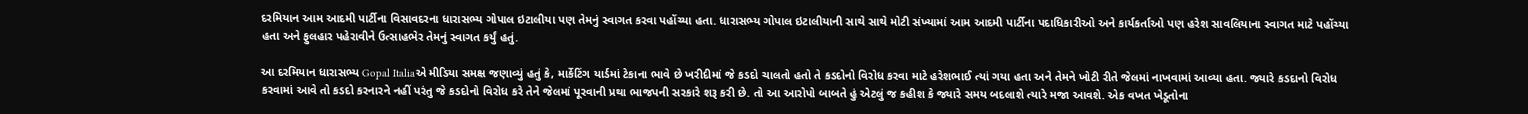દરમિયાન આમ આદમી પાર્ટીના વિસાવદરના ધારાસભ્ય ગોપાલ ઇટાલીયા પણ તેમનું સ્વાગત કરવા પહોંચ્યા હતા. ધારાસભ્ય ગોપાલ ઇટાલીયાની સાથે સાથે મોટી સંખ્યામાં આમ આદમી પાર્ટીના પદાધિકારીઓ અને કાર્યકર્તાઓ પણ હરેશ સાવલિયાના સ્વાગત માટે પહોંચ્યા હતા અને ફુલહાર પહેરાવીને ઉત્સાહભેર તેમનું સ્વાગત કર્યું હતું.

આ દરમિયાન ધારાસભ્ય Gopal Italiaએ મીડિયા સમક્ષ જણાવ્યું હતું કે, માર્કેટિંગ યાર્ડમાં ટેકાના ભાવે છે ખરીદીમાં જે કડદો ચાલતો હતો તે કડદોનો વિરોધ કરવા માટે હરેશભાઈ ત્યાં ગયા હતા અને તેમને ખોટી રીતે જેલમાં નાખવામાં આવ્યા હતા. જ્યારે કડદાનો વિરોધ કરવામાં આવે તો કડદો કરનારને નહીં પરંતુ જે કડદોનો વિરોધ કરે તેને જેલમાં પૂરવાની પ્રથા ભાજપની સરકારે શરૂ કરી છે. તો આ આરોપો બાબતે હું એટલું જ કહીશ કે જ્યારે સમય બદલાશે ત્યારે મજા આવશે. એક વખત ખેડૂતોના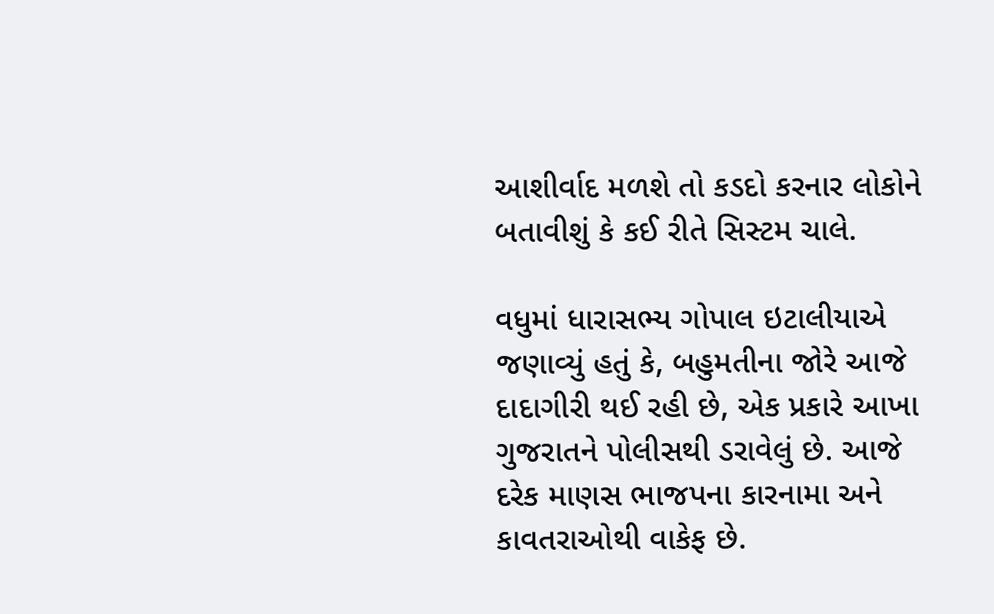આશીર્વાદ મળશે તો કડદો કરનાર લોકોને બતાવીશું કે કઈ રીતે સિસ્ટમ ચાલે.

વધુમાં ધારાસભ્ય ગોપાલ ઇટાલીયાએ જણાવ્યું હતું કે, બહુમતીના જોરે આજે દાદાગીરી થઈ રહી છે, એક પ્રકારે આખા ગુજરાતને પોલીસથી ડરાવેલું છે. આજે દરેક માણસ ભાજપના કારનામા અને કાવતરાઓથી વાકેફ છે.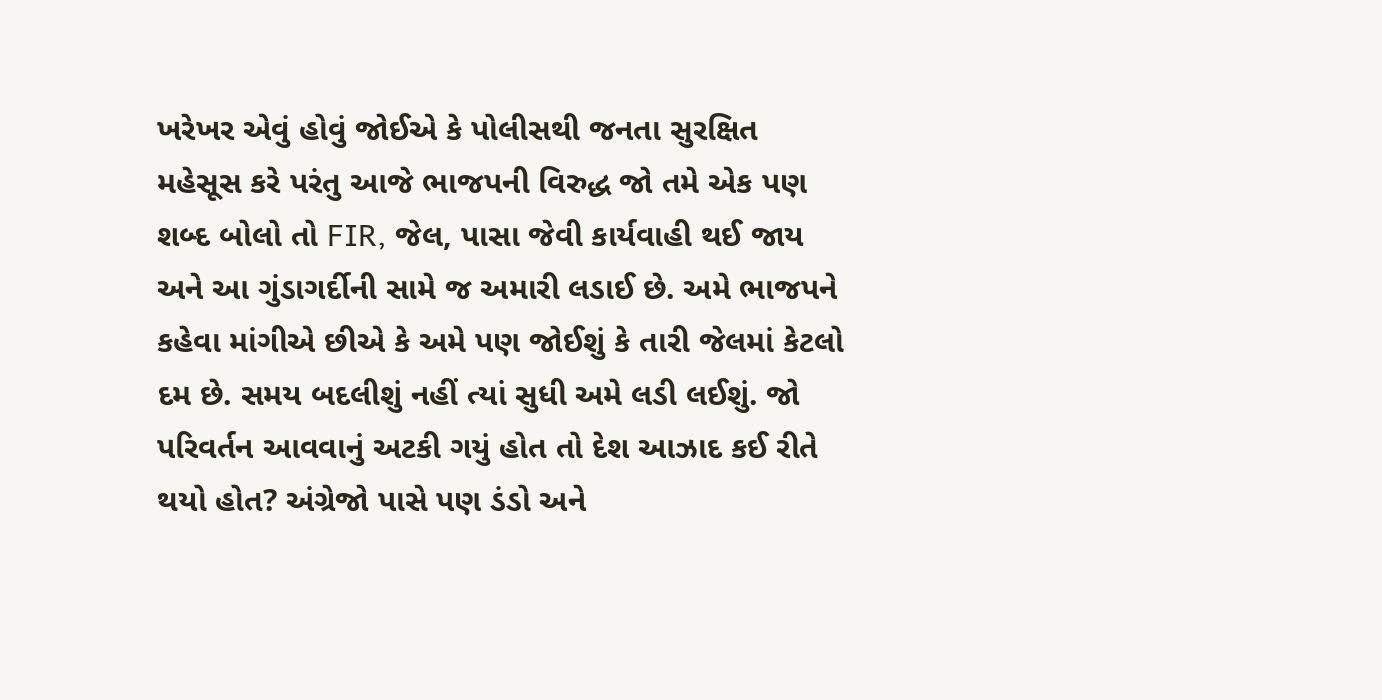ખરેખર એવું હોવું જોઈએ કે પોલીસથી જનતા સુરક્ષિત મહેસૂસ કરે પરંતુ આજે ભાજપની વિરુદ્ધ જો તમે એક પણ શબ્દ બોલો તો FIR, જેલ, પાસા જેવી કાર્યવાહી થઈ જાય અને આ ગુંડાગર્દીની સામે જ અમારી લડાઈ છે. અમે ભાજપને કહેવા માંગીએ છીએ કે અમે પણ જોઈશું કે તારી જેલમાં કેટલો દમ છે. સમય બદલીશું નહીં ત્યાં સુધી અમે લડી લઈશું. જો પરિવર્તન આવવાનું અટકી ગયું હોત તો દેશ આઝાદ કઈ રીતે થયો હોત? અંગ્રેજો પાસે પણ ડંડો અને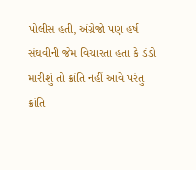પોલીસ હતી, અંગ્રેજો પણ હર્ષ સંઘવીની જેમ વિચારતા હતા કે ડંડો મારીશું તો ક્રાંતિ નહીં આવે પરંતુ ક્રાંતિ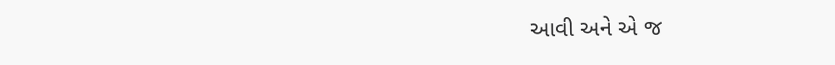આવી અને એ જ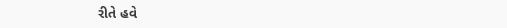રીતે હવે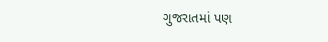ગુજરાતમાં પણ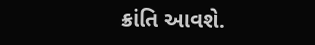ક્રાંતિ આવશે.